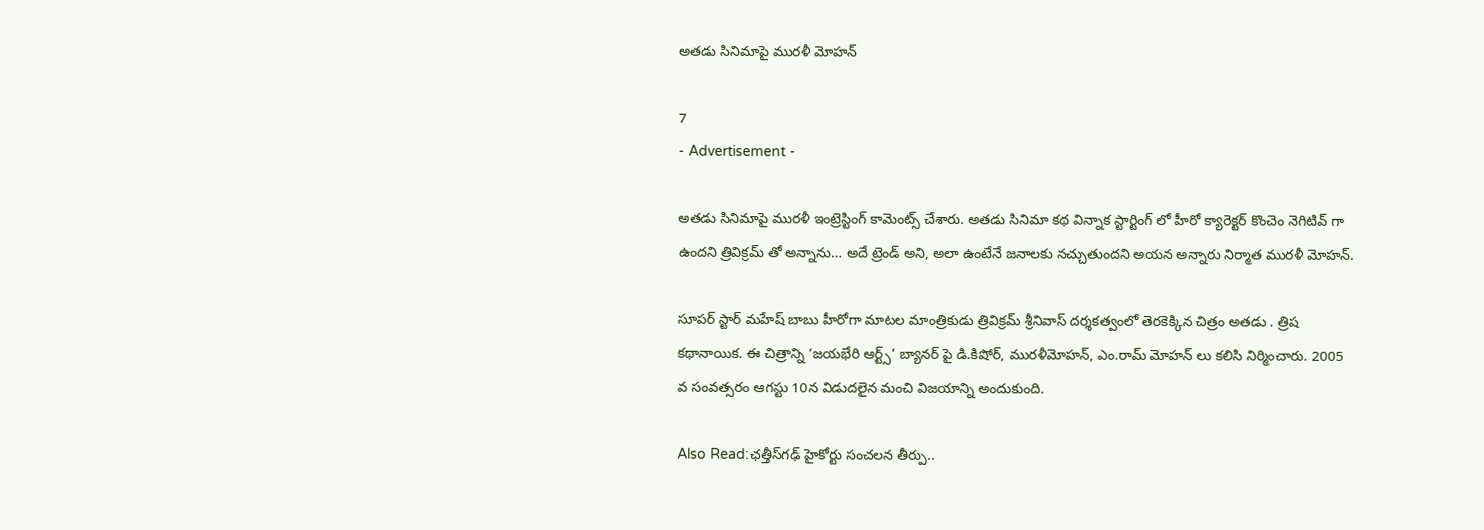అతడు సినిమాపై మురళీ మోహన్

7
- Advertisement -

అతడు సినిమాపై మురళీ ఇంట్రెస్టింగ్ కామెంట్స్ చేశారు. అతడు సినిమా కథ విన్నాక స్టార్టింగ్ లో హీరో క్యారెక్టర్ కొంచెం నెగిటివ్ గా ఉందని త్రివిక్రమ్ తో అన్నాను… అదే ట్రెండ్ అని, అలా ఉంటేనే జనాలకు నచ్చుతుందని అయన అన్నారు నిర్మాత మురళీ మోహన్.

సూపర్ స్టార్ మహేష్ బాబు హీరోగా మాటల మాంత్రికుడు త్రివిక్రమ్ శ్రీనివాస్ దర్శకత్వంలో తెరకెక్కిన చిత్రం అతడు . త్రిష క‌థానాయిక‌. ఈ చిత్రాన్ని ‘జయభేరి ఆర్ట్స్’ బ్యానర్ పై డి.కిషోర్, ముర‌ళీమోహ‌న్‌, ఎం.రామ్ మోహన్ లు కలిసి నిర్మించారు. 2005 వ సంవత్సరం ఆగస్టు 10న విడుదలైన మంచి విజ‌యాన్ని అందుకుంది.

Also Read:ఛత్తీస్‌గఢ్‌ హైకోర్టు సంచలన తీర్పు..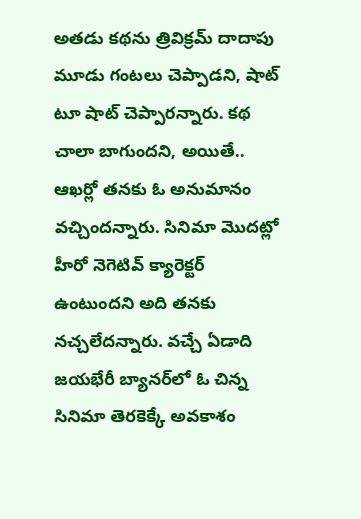అత‌డు క‌థ‌ను త్రివిక్ర‌మ్ దాదాపు మూడు గంట‌లు చెప్పాడ‌ని, షాట్ టూ షాట్ చెప్పార‌న్నారు. క‌థ చాలా బాగుంద‌ని, అయితే.. ఆఖ‌ర్లో త‌న‌కు ఓ అనుమానం వ‌చ్చింద‌న్నారు. సినిమా మొద‌ట్లో హీరో నెగెటివ్ క్యారెక్ట‌ర్ ఉంటుంద‌ని అది త‌న‌కు న‌చ్చ‌లేదన్నారు. వ‌చ్చే ఏడాది జ‌య‌భేరీ బ్యాన‌ర్‌లో ఓ చిన్న సినిమా తెర‌కెక్కే అవ‌కాశం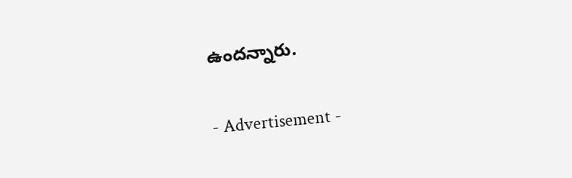ఉంద‌న్నారు.

- Advertisement -